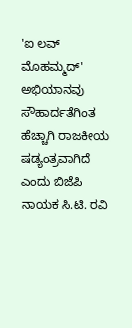'ಐ ಲವ್ ಮೊಹಮ್ಮದ್' ಅಭಿಯಾನವು ಸೌಹಾರ್ದತೆಗಿಂತ ಹೆಚ್ಚಾಗಿ ರಾಜಕೀಯ ಷಡ್ಯಂತ್ರವಾಗಿದೆ ಎಂದು ಬಿಜೆಪಿ ನಾಯಕ ಸಿ.ಟಿ. ರವಿ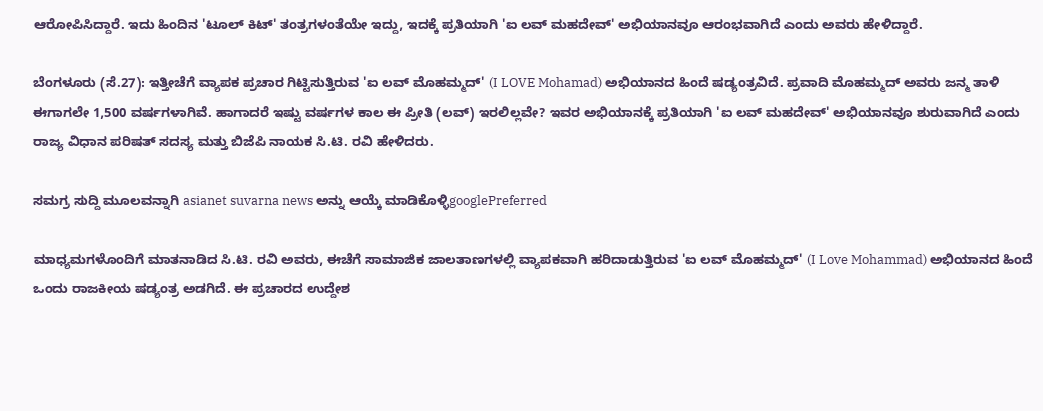ಆರೋಪಿಸಿದ್ದಾರೆ. ಇದು ಹಿಂದಿನ 'ಟೂಲ್ ಕಿಟ್' ತಂತ್ರಗಳಂತೆಯೇ ಇದ್ದು, ಇದಕ್ಕೆ ಪ್ರತಿಯಾಗಿ 'ಐ ಲವ್ ಮಹದೇವ್' ಅಭಿಯಾನವೂ ಆರಂಭವಾಗಿದೆ ಎಂದು ಅವರು ಹೇಳಿದ್ದಾರೆ.

ಬೆಂಗಳೂರು (ಸೆ.27): ಇತ್ತೀಚೆಗೆ ವ್ಯಾಪಕ ಪ್ರಚಾರ ಗಿಟ್ಟಿಸುತ್ತಿರುವ 'ಐ ಲವ್ ಮೊಹಮ್ಮದ್' (I LOVE Mohamad) ಅಭಿಯಾನದ ಹಿಂದೆ ಷಡ್ಯಂತ್ರವಿದೆ. ಪ್ರವಾದಿ ಮೊಹಮ್ಮದ್ ಅವರು ಜನ್ಮ ತಾಳಿ ಈಗಾಗಲೇ 1,500 ವರ್ಷಗಳಾಗಿವೆ. ಹಾಗಾದರೆ ಇಷ್ಟು ವರ್ಷಗಳ ಕಾಲ ಈ ಪ್ರೀತಿ (ಲವ್) ಇರಲಿಲ್ಲವೇ? ಇವರ ಅಭಿಯಾನಕ್ಕೆ ಪ್ರತಿಯಾಗಿ 'ಐ ಲವ್ ಮಹದೇವ್' ಅಭಿಯಾನವೂ ಶುರುವಾಗಿದೆ ಎಂದು ರಾಜ್ಯ ವಿಧಾನ ಪರಿಷತ್ ಸದಸ್ಯ ಮತ್ತು ಬಿಜೆಪಿ ನಾಯಕ ಸಿ.ಟಿ. ರವಿ ಹೇಳಿದರು.

ಸಮಗ್ರ ಸುದ್ದಿ ಮೂಲವನ್ನಾಗಿ asianet suvarna news ಅನ್ನು ಆಯ್ಕೆ ಮಾಡಿಕೊಳ್ಳಿgooglePreferred

ಮಾಧ್ಯಮಗಳೊಂದಿಗೆ ಮಾತನಾಡಿದ ಸಿ.ಟಿ. ರವಿ ಅವರು, ಈಚೆಗೆ ಸಾಮಾಜಿಕ ಜಾಲತಾಣಗಳಲ್ಲಿ ವ್ಯಾಪಕವಾಗಿ ಹರಿದಾಡುತ್ತಿರುವ 'ಐ ಲವ್ ಮೊಹಮ್ಮದ್' (I Love Mohammad) ಅಭಿಯಾನದ ಹಿಂದೆ ಒಂದು ರಾಜಕೀಯ ಷಡ್ಯಂತ್ರ ಅಡಗಿದೆ. ಈ ಪ್ರಚಾರದ ಉದ್ದೇಶ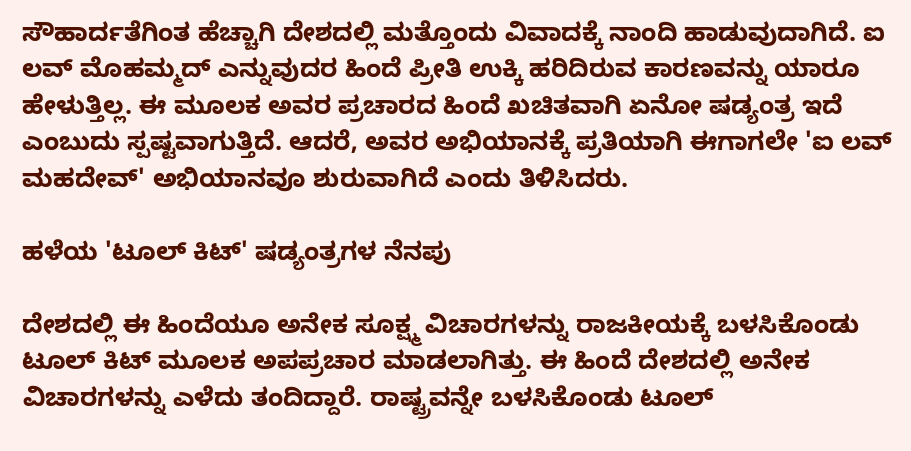ಸೌಹಾರ್ದತೆಗಿಂತ ಹೆಚ್ಚಾಗಿ ದೇಶದಲ್ಲಿ ಮತ್ತೊಂದು ವಿವಾದಕ್ಕೆ ನಾಂದಿ ಹಾಡುವುದಾಗಿದೆ. ಐ ಲವ್ ಮೊಹಮ್ಮದ್ ಎನ್ನುವುದರ ಹಿಂದೆ ಪ್ರೀತಿ ಉಕ್ಕಿ ಹರಿದಿರುವ ಕಾರಣವನ್ನು ಯಾರೂ ಹೇಳುತ್ತಿಲ್ಲ. ಈ ಮೂಲಕ ಅವರ ಪ್ರಚಾರದ ಹಿಂದೆ ಖಚಿತವಾಗಿ ಏನೋ ಷಡ್ಯಂತ್ರ ಇದೆ ಎಂಬುದು ಸ್ಪಷ್ಟವಾಗುತ್ತಿದೆ. ಆದರೆ, ಅವರ ಅಭಿಯಾನಕ್ಕೆ ಪ್ರತಿಯಾಗಿ ಈಗಾಗಲೇ 'ಐ ಲವ್ ಮಹದೇವ್' ಅಭಿಯಾನವೂ ಶುರುವಾಗಿದೆ ಎಂದು ತಿಳಿಸಿದರು.

ಹಳೆಯ 'ಟೂಲ್ ಕಿಟ್' ಷಡ್ಯಂತ್ರಗಳ ನೆನಪು

ದೇಶದಲ್ಲಿ ಈ ಹಿಂದೆಯೂ ಅನೇಕ ಸೂಕ್ಷ್ಮ ವಿಚಾರಗಳನ್ನು ರಾಜಕೀಯಕ್ಕೆ ಬಳಸಿಕೊಂಡು ಟೂಲ್ ಕಿಟ್ ಮೂಲಕ ಅಪಪ್ರಚಾರ ಮಾಡಲಾಗಿತ್ತು. ಈ ಹಿಂದೆ ದೇಶದಲ್ಲಿ ಅನೇಕ ವಿಚಾರಗಳನ್ನು ಎಳೆದು ತಂದಿದ್ದಾರೆ. ರಾಷ್ಟ್ರವನ್ನೇ ಬಳಸಿಕೊಂಡು ಟೂಲ್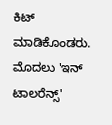ಕಿಟ್ ಮಾಡಿಕೊಂಡರು. ಮೊದಲು 'ಇನ್ ಟಾಲರೆನ್ಸ್'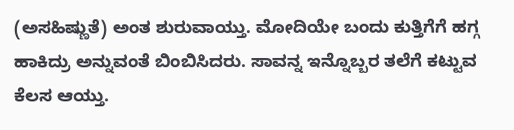(ಅಸಹಿಷ್ಣುತೆ) ಅಂತ ಶುರುವಾಯ್ತು. ಮೋದಿಯೇ ಬಂದು ಕುತ್ತಿಗೆಗೆ ಹಗ್ಗ ಹಾಕಿದ್ರು ಅನ್ನುವಂತೆ ಬಿಂಬಿಸಿದರು. ಸಾವನ್ನ ಇನ್ನೊಬ್ಬರ ತಲೆಗೆ ಕಟ್ಟುವ ಕೆಲಸ ಆಯ್ತು.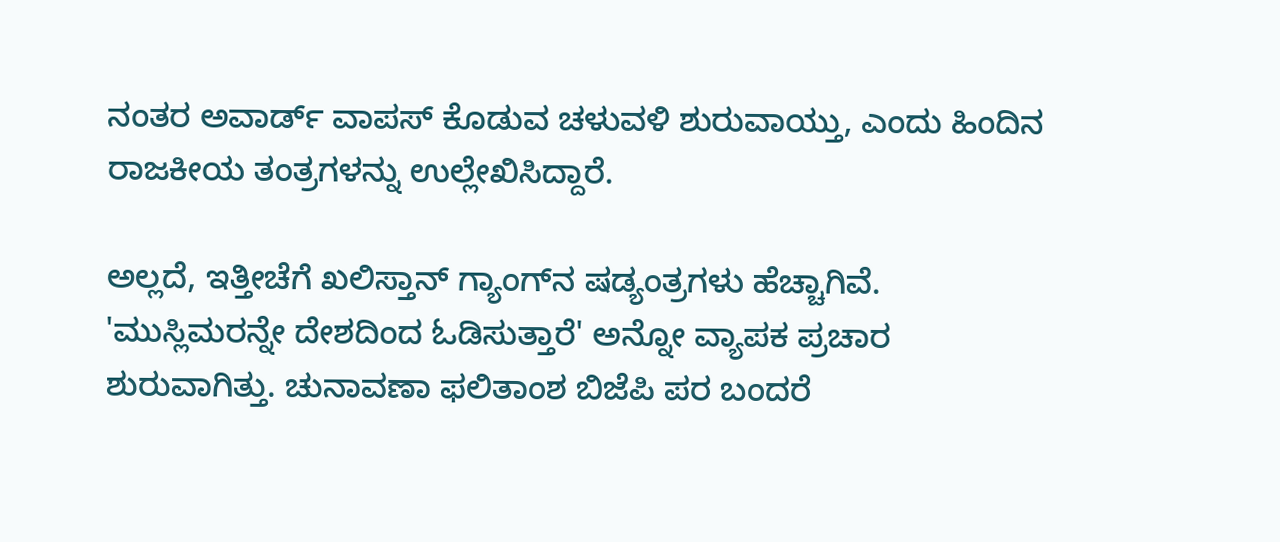ನಂತರ ಅವಾರ್ಡ್ ವಾಪಸ್ ಕೊಡುವ ಚಳುವಳಿ ಶುರುವಾಯ್ತು, ಎಂದು ಹಿಂದಿನ ರಾಜಕೀಯ ತಂತ್ರಗಳನ್ನು ಉಲ್ಲೇಖಿಸಿದ್ದಾರೆ.

ಅಲ್ಲದೆ, ಇತ್ತೀಚೆಗೆ ಖಲಿಸ್ತಾನ್ ಗ್ಯಾಂಗ್‌ನ ಷಡ್ಯಂತ್ರಗಳು ಹೆಚ್ಚಾಗಿವೆ. 'ಮುಸ್ಲಿಮರನ್ನೇ ದೇಶದಿಂದ ಓಡಿಸುತ್ತಾರೆ' ಅನ್ನೋ ವ್ಯಾಪಕ ಪ್ರಚಾರ ಶುರುವಾಗಿತ್ತು. ಚುನಾವಣಾ ಫಲಿತಾಂಶ ಬಿಜೆಪಿ ಪರ ಬಂದರೆ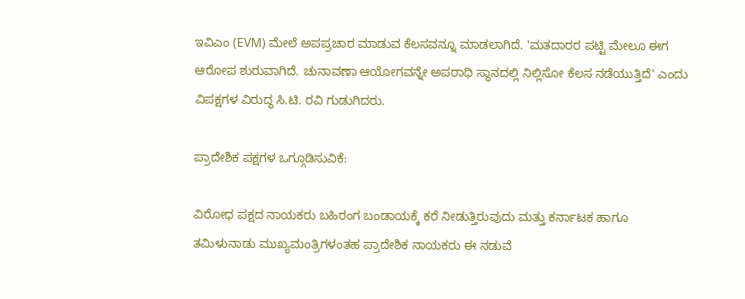ಇವಿಎಂ (EVM) ಮೇಲೆ ಅಪಪ್ರಚಾರ ಮಾಡುವ ಕೆಲಸವನ್ನೂ ಮಾಡಲಾಗಿದೆ. 'ಮತದಾರರ ಪಟ್ಟಿ ಮೇಲೂ ಈಗ ಆರೋಪ ಶುರುವಾಗಿದೆ. ಚುನಾವಣಾ ಆಯೋಗವನ್ನೇ ಅಪರಾಧಿ ಸ್ಥಾನದಲ್ಲಿ ನಿಲ್ಲಿಸೋ ಕೆಲಸ ನಡೆಯುತ್ತಿದೆ' ಎಂದು ವಿಪಕ್ಷಗಳ ವಿರುದ್ಧ ಸಿ.ಟಿ. ರವಿ ಗುಡುಗಿದರು.

ಪ್ರಾದೇಶಿಕ ಪಕ್ಷಗಳ ಒಗ್ಗೂಡಿಸುವಿಕೆ:

ವಿರೋಧ ಪಕ್ಷದ ನಾಯಕರು ಬಹಿರಂಗ ಬಂಡಾಯಕ್ಕೆ ಕರೆ ನೀಡುತ್ತಿರುವುದು ಮತ್ತು ಕರ್ನಾಟಕ ಹಾಗೂ ತಮಿಳುನಾಡು ಮುಖ್ಯಮಂತ್ರಿಗಳಂತಹ ಪ್ರಾದೇಶಿಕ ನಾಯಕರು ಈ ನಡುವೆ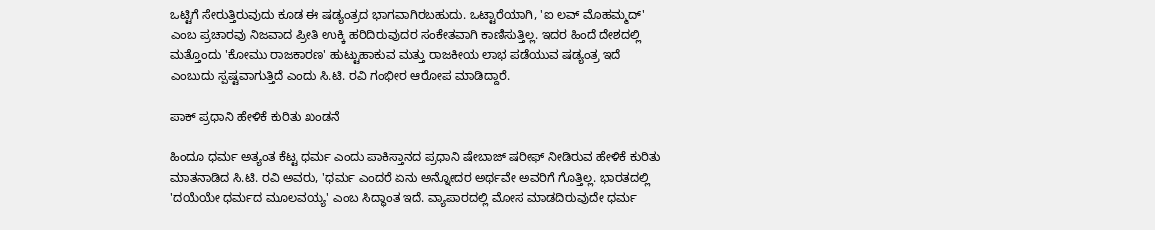ಒಟ್ಟಿಗೆ ಸೇರುತ್ತಿರುವುದು ಕೂಡ ಈ ಷಡ್ಯಂತ್ರದ ಭಾಗವಾಗಿರಬಹುದು. ಒಟ್ಟಾರೆಯಾಗಿ, 'ಐ ಲವ್ ಮೊಹಮ್ಮದ್' ಎಂಬ ಪ್ರಚಾರವು ನಿಜವಾದ ಪ್ರೀತಿ ಉಕ್ಕಿ ಹರಿದಿರುವುದರ ಸಂಕೇತವಾಗಿ ಕಾಣಿಸುತ್ತಿಲ್ಲ. ಇದರ ಹಿಂದೆ ದೇಶದಲ್ಲಿ ಮತ್ತೊಂದು 'ಕೋಮು ರಾಜಕಾರಣ' ಹುಟ್ಟುಹಾಕುವ ಮತ್ತು ರಾಜಕೀಯ ಲಾಭ ಪಡೆಯುವ ಷಡ್ಯಂತ್ರ ಇದೆ ಎಂಬುದು ಸ್ಪಷ್ಟವಾಗುತ್ತಿದೆ ಎಂದು ಸಿ.ಟಿ. ರವಿ ಗಂಭೀರ ಆರೋಪ ಮಾಡಿದ್ದಾರೆ.

ಪಾಕ್ ಪ್ರಧಾನಿ ಹೇಳಿಕೆ ಕುರಿತು ಖಂಡನೆ

ಹಿಂದೂ ಧರ್ಮ ಅತ್ಯಂತ ಕೆಟ್ಟ ಧರ್ಮ ಎಂದು ಪಾಕಿಸ್ತಾನದ ಪ್ರಧಾನಿ ಷೇಬಾಜ್ ಷರೀಫ್ ನೀಡಿರುವ ಹೇಳಿಕೆ ಕುರಿತು ಮಾತನಾಡಿದ ಸಿ.ಟಿ. ರವಿ ಅವರು, 'ಧರ್ಮ ಎಂದರೆ ಏನು ಅನ್ನೋದರ ಅರ್ಥವೇ ಅವರಿಗೆ ಗೊತ್ತಿಲ್ಲ. ಭಾರತದಲ್ಲಿ 'ದಯೆಯೇ ಧರ್ಮದ ಮೂಲವಯ್ಯ' ಎಂಬ ಸಿದ್ಧಾಂತ ಇದೆ. ವ್ಯಾಪಾರದಲ್ಲಿ ಮೋಸ ಮಾಡದಿರುವುದೇ ಧರ್ಮ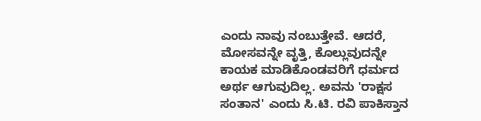ಎಂದು ನಾವು ನಂಬುತ್ತೇವೆ. ಆದರೆ, ಮೋಸವನ್ನೇ ವೃತ್ತಿ, ಕೊಲ್ಲುವುದನ್ನೇ ಕಾಯಕ ಮಾಡಿಕೊಂಡವರಿಗೆ ಧರ್ಮದ ಅರ್ಥ ಆಗುವುದಿಲ್ಲ. ಅವನು 'ರಾಕ್ಷಸ ಸಂತಾನ' ಎಂದು ಸಿ.ಟಿ. ರವಿ ಪಾಕಿಸ್ತಾನ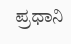ಪ್ರಧಾನಿ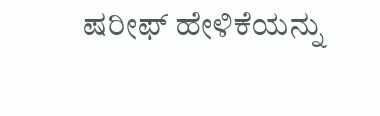ಷರೀಫ್ ಹೇಳಿಕೆಯನ್ನು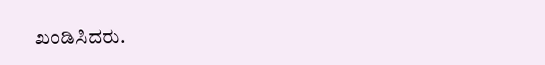ಖಂಡಿಸಿದರು.